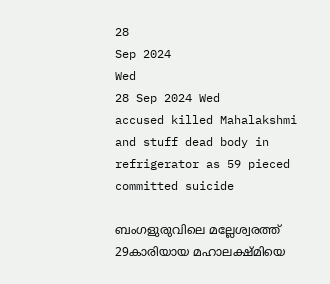28
Sep 2024
Wed
28 Sep 2024 Wed
accused killed Mahalakshmi and stuff dead body in refrigerator as 59 pieced committed suicide

ബംഗളുരുവിലെ മല്ലേശ്വരത്ത് 29കാരിയായ മഹാലക്ഷ്മിയെ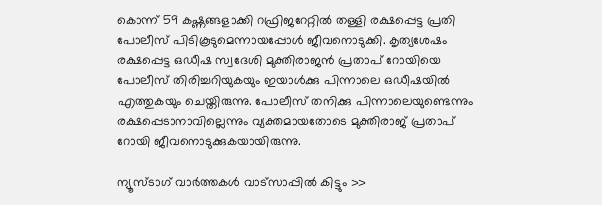കൊന്ന് 59 കഷ്ണങ്ങളാക്കി റഫ്രിജറേറ്റില്‍ തള്ളി രക്ഷപ്പെട്ട പ്രതി പോലീസ് പിടികൂടുമെന്നായപ്പോള്‍ ജീവനൊടുക്കി. കൃത്യശേഷം രക്ഷപ്പെട്ട ഒഡീഷ സ്വദേശി മുക്തിരാജന്‍ പ്രതാപ് റോയിയെ പോലീസ് തിരിച്ചറിയുകയും ഇയാള്‍ക്കു പിന്നാലെ ഒഡീഷയില്‍ എത്തുകയും ചെയ്തിരുന്നു. പോലീസ് തനിക്കു പിന്നാലെയുണ്ടെന്നും രക്ഷപ്പെടാനാവില്ലെന്നും വ്യക്തമായതോടെ മുക്തിരാജ് പ്രതാപ് റോയി ജീവനൊടുക്കുകയായിരുന്നു.

ന്യൂസ്ടാഗ് വാര്‍ത്തകള്‍ വാട്‌സാപ്പില്‍ കിട്ടും >>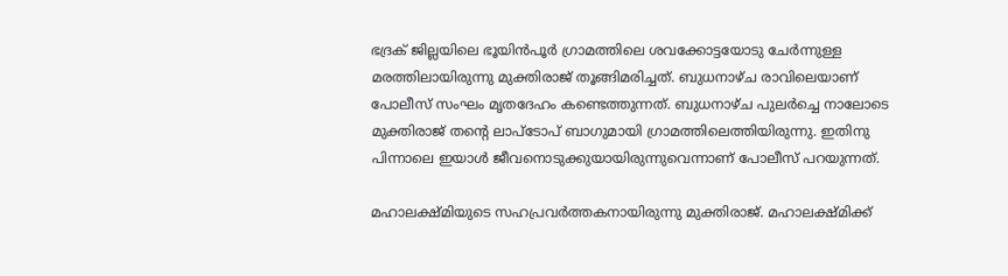ഭദ്രക് ജില്ലയിലെ ഭൂയിന്‍പൂര്‍ ഗ്രാമത്തിലെ ശവക്കോട്ടയോടു ചേര്‍ന്നുള്ള മരത്തിലായിരുന്നു മുക്തിരാജ് തൂങ്ങിമരിച്ചത്. ബുധനാഴ്ച രാവിലെയാണ് പോലീസ് സംഘം മൃതദേഹം കണ്ടെത്തുന്നത്. ബുധനാഴ്ച പുലര്‍ച്ചെ നാലോടെ മുക്തിരാജ് തന്റെ ലാപ്‌ടോപ് ബാഗുമായി ഗ്രാമത്തിലെത്തിയിരുന്നു. ഇതിനു പിന്നാലെ ഇയാള്‍ ജീവനൊടുക്കുയായിരുന്നുവെന്നാണ് പോലീസ് പറയുന്നത്.

മഹാലക്ഷ്മിയുടെ സഹപ്രവര്‍ത്തകനായിരുന്നു മുക്തിരാജ്. മഹാലക്ഷ്മിക്ക്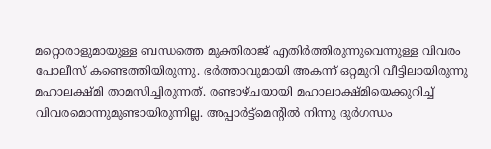മറ്റൊരാളുമായുള്ള ബന്ധത്തെ മുക്തിരാജ് എതിര്‍ത്തിരുന്നുവെന്നുള്ള വിവരം പോലീസ് കണ്ടെത്തിയിരുന്നു. ഭര്‍ത്താവുമായി അകന്ന് ഒറ്റമുറി വീട്ടിലായിരുന്നു മഹാലക്ഷ്മി താമസിച്ചിരുന്നത്. രണ്ടാഴ്ചയായി മഹാലാക്ഷ്മിയെക്കുറിച്ച് വിവരമൊന്നുമുണ്ടായിരുന്നില്ല. അപ്പാര്‍ട്ട്‌മെന്റില്‍ നിന്നു ദുര്‍ഗന്ധം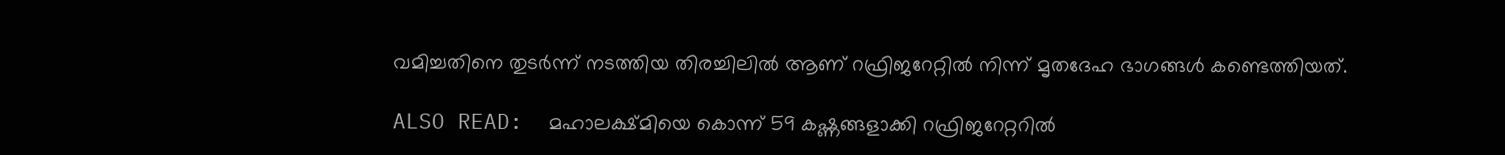വമിച്ചതിനെ തുടര്‍ന്ന് നടത്തിയ തിരച്ചിലില്‍ ആണ് റഫ്രിജറേറ്റില്‍ നിന്ന് മൃതദേഹ ഭാഗങ്ങള്‍ കണ്ടെത്തിയത്.

ALSO READ:  മഹാലക്ഷ്മിയെ കൊന്ന് 59 കഷ്ണങ്ങളാക്കി റഫ്രിജറേറ്ററില്‍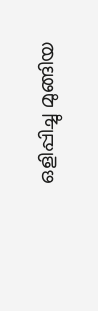ഒളിപ്പിച്ചു മുങ്ങിയ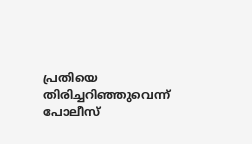പ്രതിയെ തിരിച്ചറിഞ്ഞുവെന്ന് പോലീസ്